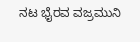ನಟ ಭೈರವ ವಜ್ರಮುನಿ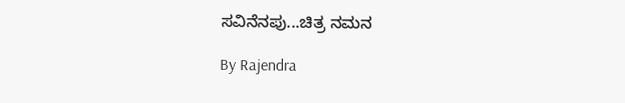ಸವಿನೆನಪು...ಚಿತ್ರ ನಮನ

By Rajendra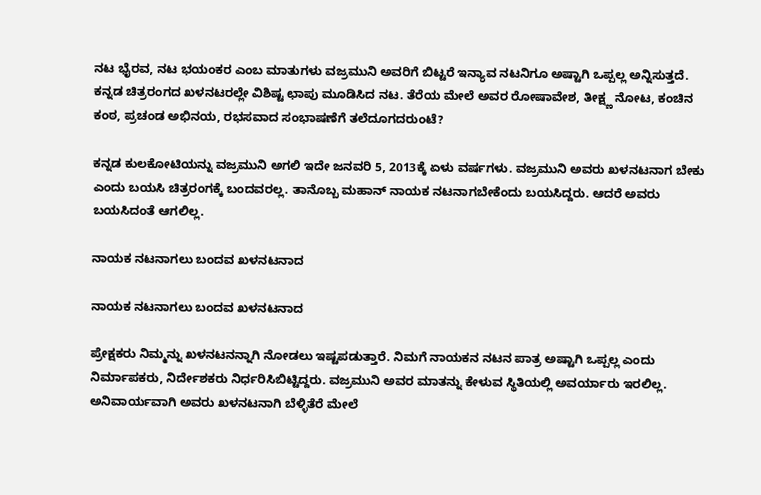ನಟ ಭೈರವ, ನಟ ಭಯಂಕರ ಎಂಬ ಮಾತುಗಳು ವಜ್ರಮುನಿ ಅವರಿಗೆ ಬಿಟ್ಟರೆ ಇನ್ಯಾವ ನಟನಿಗೂ ಅಷ್ಟಾಗಿ ಒಪ್ಪಲ್ಲ ಅನ್ನಿಸುತ್ತದೆ. ಕನ್ನಡ ಚಿತ್ರರಂಗದ ಖಳನಟರಲ್ಲೇ ವಿಶಿಷ್ಟ ಛಾಪು ಮೂಡಿಸಿದ ನಟ. ತೆರೆಯ ಮೇಲೆ ಅವರ ರೋಷಾವೇಶ, ತೀಕ್ಷ್ಣ ನೋಟ, ಕಂಚಿನ ಕಂಠ, ಪ್ರಚಂಡ ಅಭಿನಯ, ರಭಸವಾದ ಸಂಭಾಷಣೆಗೆ ತಲೆದೂಗದರುಂಟೆ?

ಕನ್ನಡ ಕುಲಕೋಟಿಯನ್ನು ವಜ್ರಮುನಿ ಅಗಲಿ ಇದೇ ಜನವರಿ 5, 2013ಕ್ಕೆ ಏಳು ವರ್ಷಗಳು. ವಜ್ರಮುನಿ ಅವರು ಖಳನಟನಾಗ ಬೇಕು ಎಂದು ಬಯಸಿ ಚಿತ್ರರಂಗಕ್ಕೆ ಬಂದವರಲ್ಲ. ತಾನೊಬ್ಬ ಮಹಾನ್ ನಾಯಕ ನಟನಾಗಬೇಕೆಂದು ಬಯಸಿದ್ದರು. ಆದರೆ ಅವರು ಬಯಸಿದಂತೆ ಆಗಲಿಲ್ಲ.

ನಾಯಕ ನಟನಾಗಲು ಬಂದವ ಖಳನಟನಾದ

ನಾಯಕ ನಟನಾಗಲು ಬಂದವ ಖಳನಟನಾದ

ಪ್ರೇಕ್ಷಕರು ನಿಮ್ಮನ್ನು ಖಳನಟನನ್ನಾಗಿ ನೋಡಲು ಇಷ್ಟಪಡುತ್ತಾರೆ. ನಿಮಗೆ ನಾಯಕನ ನಟನ ಪಾತ್ರ ಅಷ್ಟಾಗಿ ಒಪ್ಪಲ್ಲ ಎಂದು ನಿರ್ಮಾಪಕರು, ನಿರ್ದೇಶಕರು ನಿರ್ಧರಿಸಿಬಿಟ್ಟಿದ್ದರು. ವಜ್ರಮುನಿ ಅವರ ಮಾತನ್ನು ಕೇಳುವ ಸ್ಥಿತಿಯಲ್ಲಿ ಅವರ್ಯಾರು ಇರಲಿಲ್ಲ. ಅನಿವಾರ್ಯವಾಗಿ ಅವರು ಖಳನಟನಾಗಿ ಬೆಳ್ಳಿತೆರೆ ಮೇಲೆ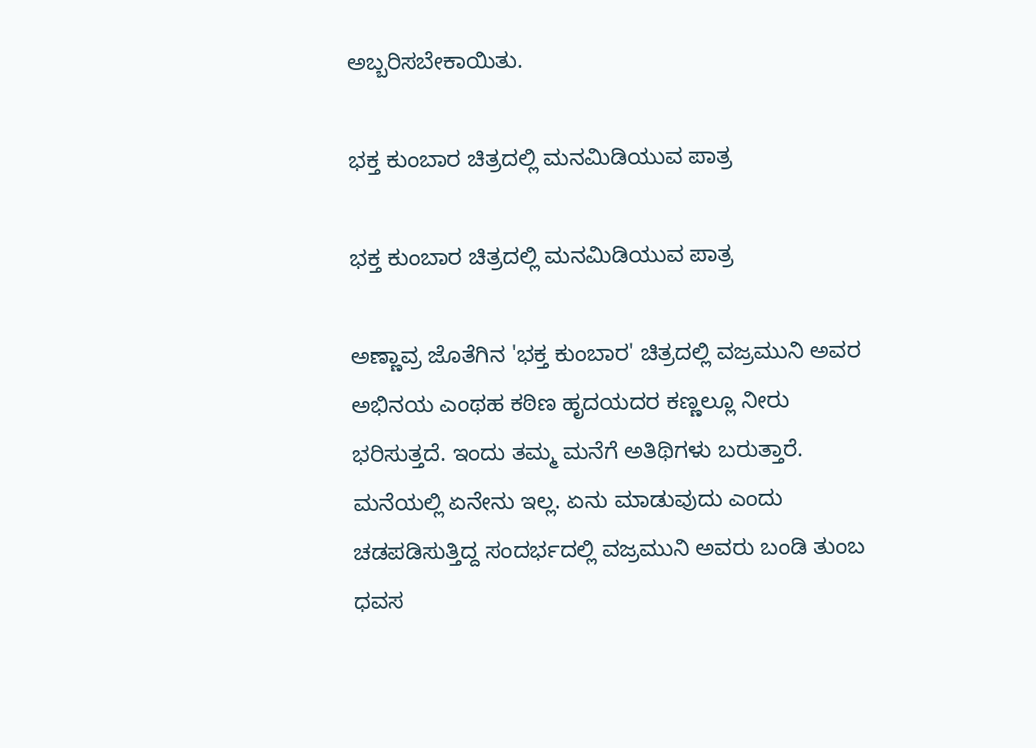ಅಬ್ಬರಿಸಬೇಕಾಯಿತು.

ಭಕ್ತ ಕುಂಬಾರ ಚಿತ್ರದಲ್ಲಿ ಮನಮಿಡಿಯುವ ಪಾತ್ರ

ಭಕ್ತ ಕುಂಬಾರ ಚಿತ್ರದಲ್ಲಿ ಮನಮಿಡಿಯುವ ಪಾತ್ರ

ಅಣ್ಣಾವ್ರ ಜೊತೆಗಿನ 'ಭಕ್ತ ಕುಂಬಾರ' ಚಿತ್ರದಲ್ಲಿ ವಜ್ರಮುನಿ ಅವರ ಅಭಿನಯ ಎಂಥಹ ಕಠಿಣ ಹೃದಯದರ ಕಣ್ಣಲ್ಲೂ ನೀರು ಭರಿಸುತ್ತದೆ. ಇಂದು ತಮ್ಮ ಮನೆಗೆ ಅತಿಥಿಗಳು ಬರುತ್ತಾರೆ. ಮನೆಯಲ್ಲಿ ಏನೇನು ಇಲ್ಲ. ಏನು ಮಾಡುವುದು ಎಂದು ಚಡಪಡಿಸುತ್ತಿದ್ದ ಸಂದರ್ಭದಲ್ಲಿ ವಜ್ರಮುನಿ ಅವರು ಬಂಡಿ ತುಂಬ ಧವಸ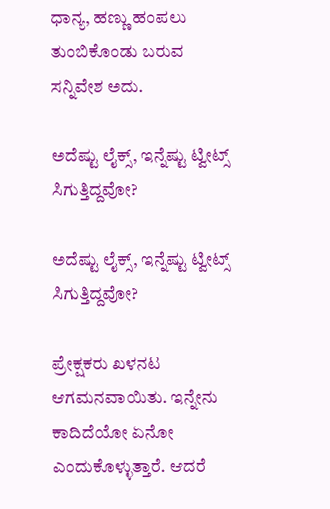ಧಾನ್ಯ, ಹಣ್ಣು ಹಂಪಲು ತುಂಬಿಕೊಂಡು ಬರುವ ಸನ್ನಿವೇಶ ಅದು.

ಅದೆಷ್ಟು ಲೈಕ್ಸ್, ಇನ್ನೆಷ್ಟು ಟ್ವೀಟ್ಸ್ ಸಿಗುತ್ತಿದ್ದವೋ?

ಅದೆಷ್ಟು ಲೈಕ್ಸ್, ಇನ್ನೆಷ್ಟು ಟ್ವೀಟ್ಸ್ ಸಿಗುತ್ತಿದ್ದವೋ?

ಪ್ರೇಕ್ಷಕರು ಖಳನಟ ಆಗಮನವಾಯಿತು. ಇನ್ನೇನು ಕಾದಿದೆಯೋ ಏನೋ ಎಂದುಕೊಳ್ಳುತ್ತಾರೆ. ಆದರೆ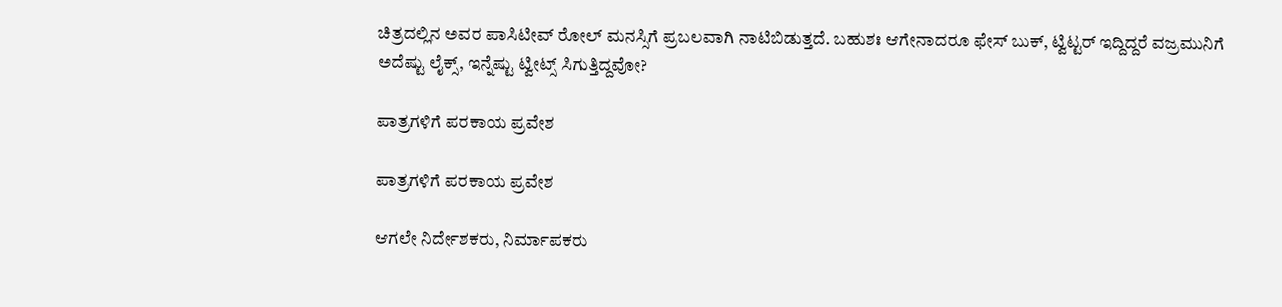ಚಿತ್ರದಲ್ಲಿನ ಅವರ ಪಾಸಿಟೀವ್ ರೋಲ್ ಮನಸ್ಸಿಗೆ ಪ್ರಬಲವಾಗಿ ನಾಟಿಬಿಡುತ್ತದೆ. ಬಹುಶಃ ಆಗೇನಾದರೂ ಫೇಸ್ ಬುಕ್, ಟ್ವಿಟ್ಟರ್ ಇದ್ದಿದ್ದರೆ ವಜ್ರಮುನಿಗೆ ಅದೆಷ್ಟು ಲೈಕ್ಸ್, ಇನ್ನೆಷ್ಟು ಟ್ವೀಟ್ಸ್ ಸಿಗುತ್ತಿದ್ದವೋ?

ಪಾತ್ರಗಳಿಗೆ ಪರಕಾಯ ಪ್ರವೇಶ

ಪಾತ್ರಗಳಿಗೆ ಪರಕಾಯ ಪ್ರವೇಶ

ಆಗಲೇ ನಿರ್ದೇಶಕರು, ನಿರ್ಮಾಪಕರು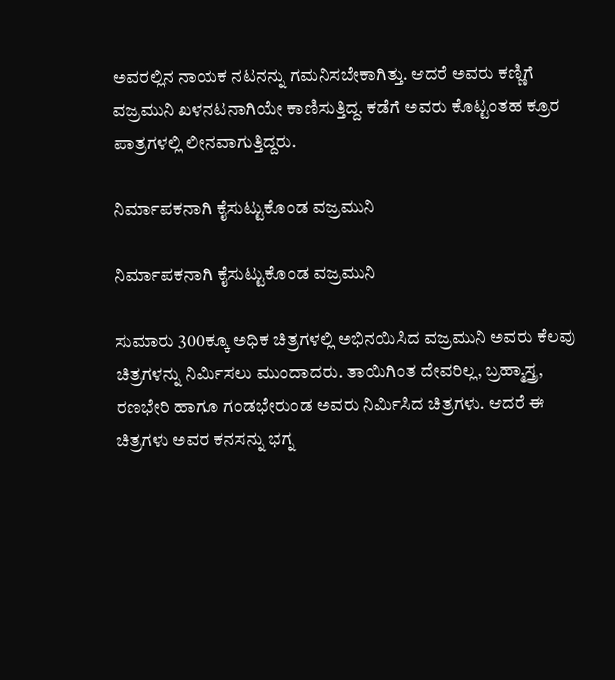ಅವರಲ್ಲಿನ ನಾಯಕ ನಟನನ್ನು ಗಮನಿಸಬೇಕಾಗಿತ್ತು. ಆದರೆ ಅವರು ಕಣ್ಣಿಗೆ ವಜ್ರಮುನಿ ಖಳನಟನಾಗಿಯೇ ಕಾಣಿಸುತ್ತಿದ್ದ. ಕಡೆಗೆ ಅವರು ಕೊಟ್ಟಂತಹ ಕ್ರೂರ ಪಾತ್ರಗಳಲ್ಲಿ ಲೀನವಾಗುತ್ತಿದ್ದರು.

ನಿರ್ಮಾಪಕನಾಗಿ ಕೈಸುಟ್ಟುಕೊಂಡ ವಜ್ರಮುನಿ

ನಿರ್ಮಾಪಕನಾಗಿ ಕೈಸುಟ್ಟುಕೊಂಡ ವಜ್ರಮುನಿ

ಸುಮಾರು 300ಕ್ಕೂ ಅಧಿಕ ಚಿತ್ರಗಳಲ್ಲಿ ಅಭಿನಯಿಸಿದ ವಜ್ರಮುನಿ ಅವರು ಕೆಲವು ಚಿತ್ರಗಳನ್ನು ನಿರ್ಮಿಸಲು ಮುಂದಾದರು. ತಾಯಿಗಿಂತ ದೇವರಿಲ್ಲ, ಬ್ರಹ್ಮಾಸ್ತ್ರ, ರಣಭೇರಿ ಹಾಗೂ ಗಂಡಭೇರುಂಡ ಅವರು ನಿರ್ಮಿಸಿದ ಚಿತ್ರಗಳು. ಆದರೆ ಈ ಚಿತ್ರಗಳು ಅವರ ಕನಸನ್ನು ಭಗ್ನ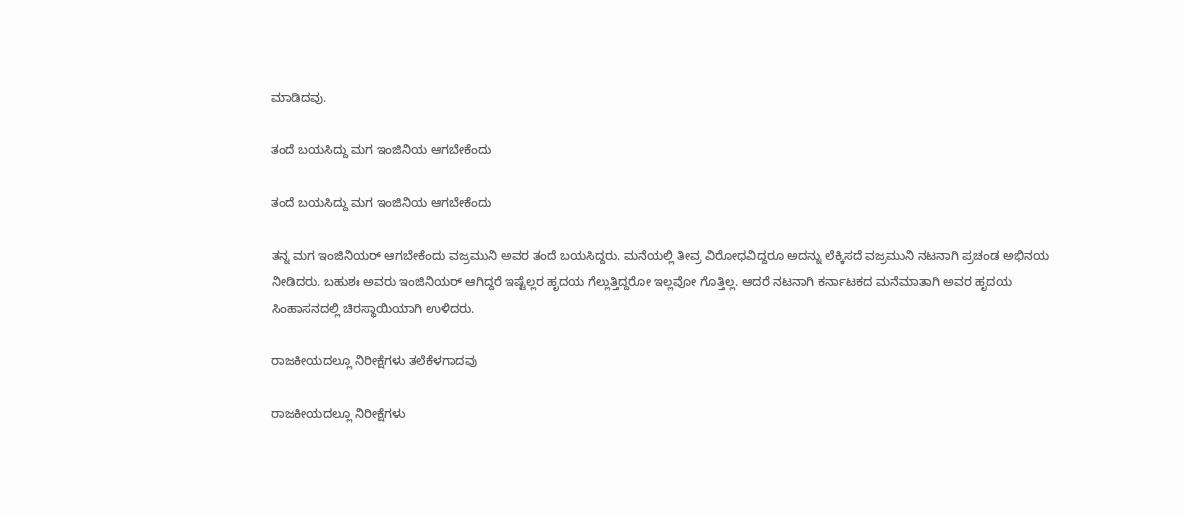ಮಾಡಿದವು.

ತಂದೆ ಬಯಸಿದ್ದು ಮಗ ಇಂಜಿನಿಯ ಆಗಬೇಕೆಂದು

ತಂದೆ ಬಯಸಿದ್ದು ಮಗ ಇಂಜಿನಿಯ ಆಗಬೇಕೆಂದು

ತನ್ನ ಮಗ ಇಂಜಿನಿಯರ್ ಆಗಬೇಕೆಂದು ವಜ್ರಮುನಿ ಅವರ ತಂದೆ ಬಯಸಿದ್ದರು. ಮನೆಯಲ್ಲಿ ತೀವ್ರ ವಿರೋಧವಿದ್ದರೂ ಅದನ್ನು ಲೆಕ್ಕಿಸದೆ ವಜ್ರಮುನಿ ನಟನಾಗಿ ಪ್ರಚಂಡ ಅಭಿನಯ ನೀಡಿದರು. ಬಹುಶಃ ಅವರು ಇಂಜಿನಿಯರ್ ಆಗಿದ್ದರೆ ಇಷ್ಟೆಲ್ಲರ ಹೃದಯ ಗೆಲ್ಲುತ್ತಿದ್ದರೋ ಇಲ್ಲವೋ ಗೊತ್ತಿಲ್ಲ. ಆದರೆ ನಟನಾಗಿ ಕರ್ನಾಟಕದ ಮನೆಮಾತಾಗಿ ಅವರ ಹೃದಯ ಸಿಂಹಾಸನದಲ್ಲಿ ಚಿರಸ್ಥಾಯಿಯಾಗಿ ಉಳಿದರು.

ರಾಜಕೀಯದಲ್ಲೂ ನಿರೀಕ್ಷೆಗಳು ತಲೆಕೆಳಗಾದವು

ರಾಜಕೀಯದಲ್ಲೂ ನಿರೀಕ್ಷೆಗಳು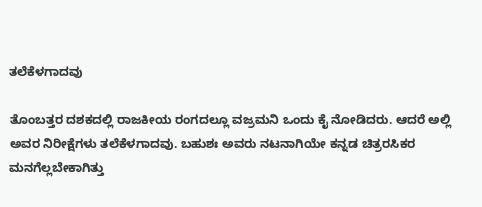ತಲೆಕೆಳಗಾದವು

ತೊಂಬತ್ತರ ದಶಕದಲ್ಲಿ ರಾಜಕೀಯ ರಂಗದಲ್ಲೂ ವಜ್ರಮನಿ ಒಂದು ಕೈ ನೋಡಿದರು. ಆದರೆ ಅಲ್ಲಿ ಅವರ ನಿರೀಕ್ಷೆಗಳು ತಲೆಕೆಳಗಾದವು. ಬಹುಶಃ ಅವರು ನಟನಾಗಿಯೇ ಕನ್ನಡ ಚಿತ್ರರಸಿಕರ ಮನಗೆಲ್ಲಬೇಕಾಗಿತ್ತು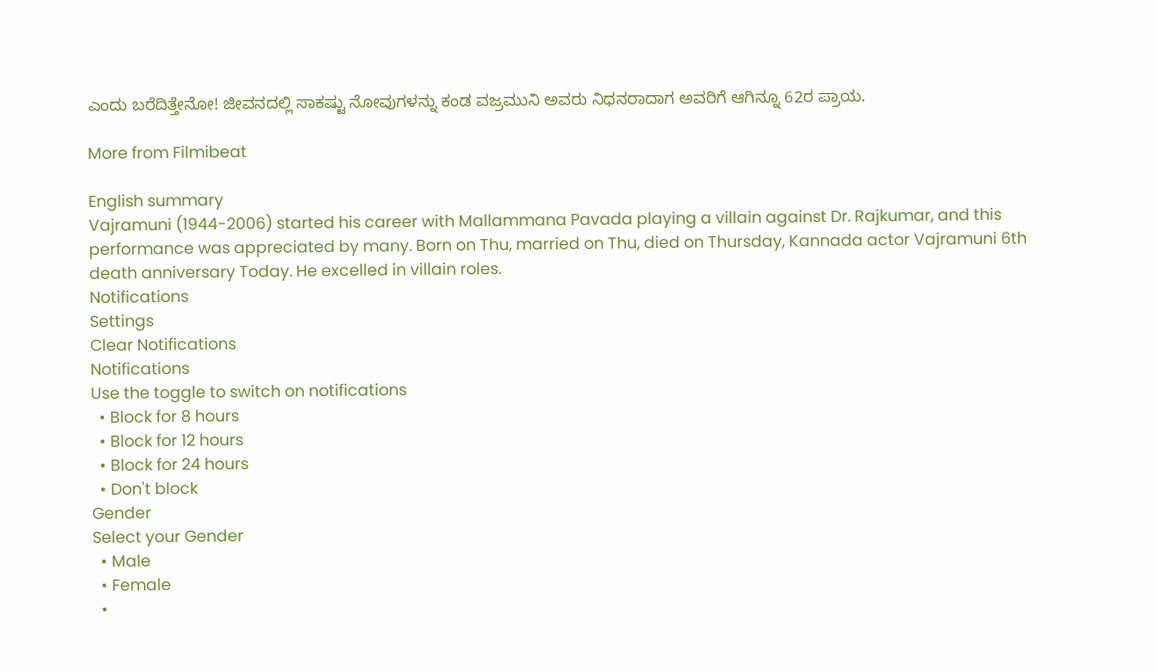ಎಂದು ಬರೆದಿತ್ತೇನೋ! ಜೀವನದಲ್ಲಿ ಸಾಕಷ್ಟು ನೋವುಗಳನ್ನು ಕಂಡ ವಜ್ರಮುನಿ ಅವರು ನಿಧನರಾದಾಗ ಅವರಿಗೆ ಆಗಿನ್ನೂ 62ರ ಪ್ರಾಯ.

More from Filmibeat

English summary
Vajramuni (1944-2006) started his career with Mallammana Pavada playing a villain against Dr. Rajkumar, and this performance was appreciated by many. Born on Thu, married on Thu, died on Thursday, Kannada actor Vajramuni 6th death anniversary Today. He excelled in villain roles.
Notifications
Settings
Clear Notifications
Notifications
Use the toggle to switch on notifications
  • Block for 8 hours
  • Block for 12 hours
  • Block for 24 hours
  • Don't block
Gender
Select your Gender
  • Male
  • Female
  •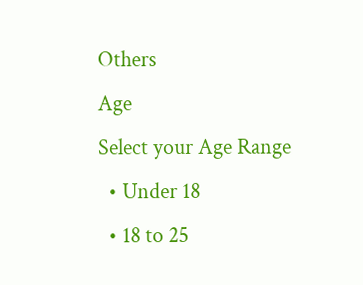Others
Age
Select your Age Range
  • Under 18
  • 18 to 25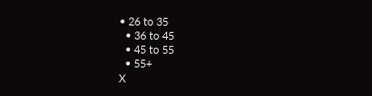• 26 to 35
  • 36 to 45
  • 45 to 55
  • 55+
X